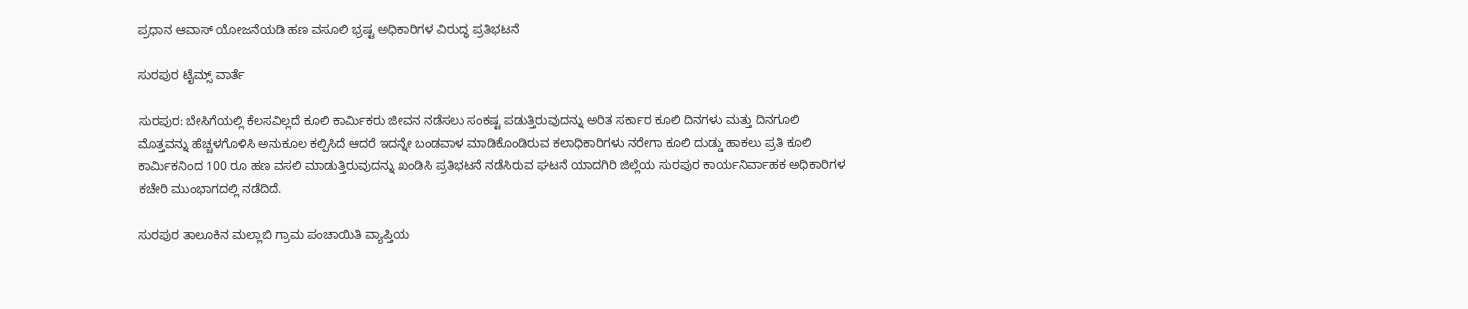ಪ್ರಧಾನ ಆವಾಸ್ ಯೋಜನೆಯಡಿ ಹಣ ವಸೂಲಿ ಭ್ರಷ್ಟ ಅಧಿಕಾರಿಗಳ ವಿರುದ್ಧ ಪ್ರತಿಭಟನೆ

ಸುರಪುರ ಟೈಮ್ಸ್ ವಾರ್ತೆ

ಸುರಪುರ: ಬೇಸಿಗೆಯಲ್ಲಿ ಕೆಲಸವಿಲ್ಲದೆ ಕೂಲಿ ಕಾರ್ಮಿಕರು ಜೀವನ ನಡೆಸಲು ಸಂಕಷ್ಟ ಪಡುತ್ತಿರುವುದನ್ನು ಅರಿತ ಸರ್ಕಾರ ಕೂಲಿ ದಿನಗಳು ಮತ್ತು ದಿನಗೂಲಿ ಮೊತ್ತವನ್ನು ಹೆಚ್ಚಳಗೊಳಿಸಿ ಅನುಕೂಲ ಕಲ್ಪಿಸಿದೆ ಆದರೆ ಇದನ್ನೇ ಬಂಡವಾಳ ಮಾಡಿಕೊಂಡಿರುವ ಕಲಾಧಿಕಾರಿಗಳು ನರೇಗಾ ಕೂಲಿ ದುಡ್ಡು ಹಾಕಲು ಪ್ರತಿ ಕೂಲಿ ಕಾರ್ಮಿಕನಿಂದ 100 ರೂ ಹಣ ವಸಲಿ ಮಾಡುತ್ತಿರುವುದನ್ನು ಖಂಡಿಸಿ ಪ್ರತಿಭಟನೆ ನಡೆಸಿರುವ ಘಟನೆ ಯಾದಗಿರಿ ಜಿಲ್ಲೆಯ ಸುರಪುರ ಕಾರ್ಯನಿರ್ವಾಹಕ ಅಧಿಕಾರಿಗಳ ಕಚೇರಿ ಮುಂಭಾಗದಲ್ಲಿ ನಡೆದಿದೆ.

ಸುರಪುರ ತಾಲೂಕಿನ ಮಲ್ಲಾಬಿ ಗ್ರಾಮ ಪಂಚಾಯಿತಿ ವ್ಯಾಪ್ತಿಯ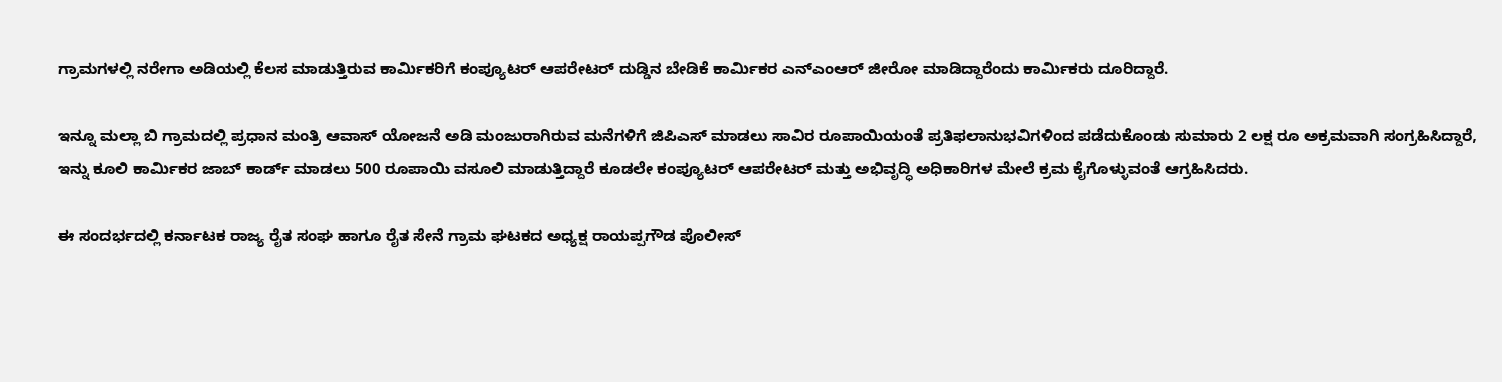ಗ್ರಾಮಗಳಲ್ಲಿ ನರೇಗಾ ಅಡಿಯಲ್ಲಿ ಕೆಲಸ ಮಾಡುತ್ತಿರುವ ಕಾರ್ಮಿಕರಿಗೆ ಕಂಪ್ಯೂಟರ್ ಆಪರೇಟರ್ ದುಡ್ಡಿನ ಬೇಡಿಕೆ ಕಾರ್ಮಿಕರ ಎನ್ಎಂಆರ್ ಜೀರೋ ಮಾಡಿದ್ದಾರೆಂದು ಕಾರ್ಮಿಕರು ದೂರಿದ್ದಾರೆ.

ಇನ್ನೂ ಮಲ್ಲಾ ಬಿ ಗ್ರಾಮದಲ್ಲಿ ಪ್ರಧಾನ ಮಂತ್ರಿ ಆವಾಸ್ ಯೋಜನೆ ಅಡಿ ಮಂಜುರಾಗಿರುವ ಮನೆಗಳಿಗೆ ಜಿಪಿಎಸ್ ಮಾಡಲು ಸಾವಿರ ರೂಪಾಯಿಯಂತೆ ಪ್ರತಿಫಲಾನುಭವಿಗಳಿಂದ ಪಡೆದುಕೊಂಡು ಸುಮಾರು 2 ಲಕ್ಷ ರೂ ಅಕ್ರಮವಾಗಿ ಸಂಗ್ರಹಿಸಿದ್ದಾರೆ, ಇನ್ನು ಕೂಲಿ ಕಾರ್ಮಿಕರ ಜಾಬ್ ಕಾರ್ಡ್ ಮಾಡಲು 500 ರೂಪಾಯಿ ವಸೂಲಿ ಮಾಡುತ್ತಿದ್ದಾರೆ ಕೂಡಲೇ ಕಂಪ್ಯೂಟರ್ ಆಪರೇಟರ್ ಮತ್ತು ಅಭಿವೃದ್ಧಿ ಅಧಿಕಾರಿಗಳ ಮೇಲೆ ಕ್ರಮ ಕೈಗೊಳ್ಳುವಂತೆ ಆಗ್ರಹಿಸಿದರು.

ಈ ಸಂದರ್ಭದಲ್ಲಿ ಕರ್ನಾಟಕ ರಾಜ್ಯ ರೈತ ಸಂಘ ಹಾಗೂ ರೈತ ಸೇನೆ ಗ್ರಾಮ ಘಟಕದ ಅಧ್ಯಕ್ಷ ರಾಯಪ್ಪಗೌಡ ಪೊಲೀಸ್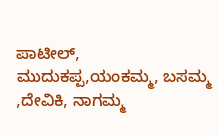ಪಾಟೀಲ್, ಮುದುಕಪ್ಪ,ಯಂಕಮ್ಮ, ಬಸಮ್ಮ ,ದೇವಿಕಿ, ನಾಗಮ್ಮ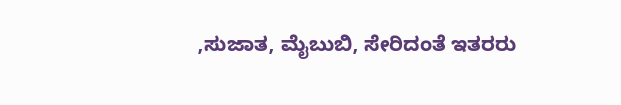,ಸುಜಾತ, ಮೈಬುಬಿ, ಸೇರಿದಂತೆ ಇತರರು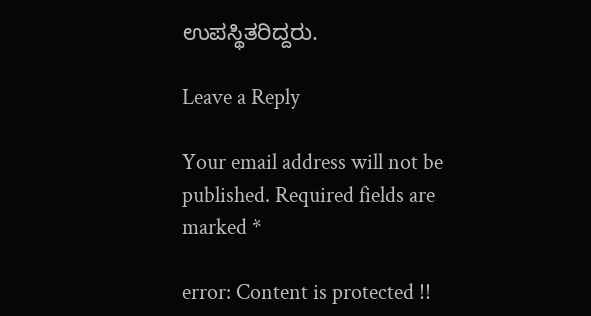ಉಪಸ್ಥಿತರಿದ್ದರು.

Leave a Reply

Your email address will not be published. Required fields are marked *

error: Content is protected !!